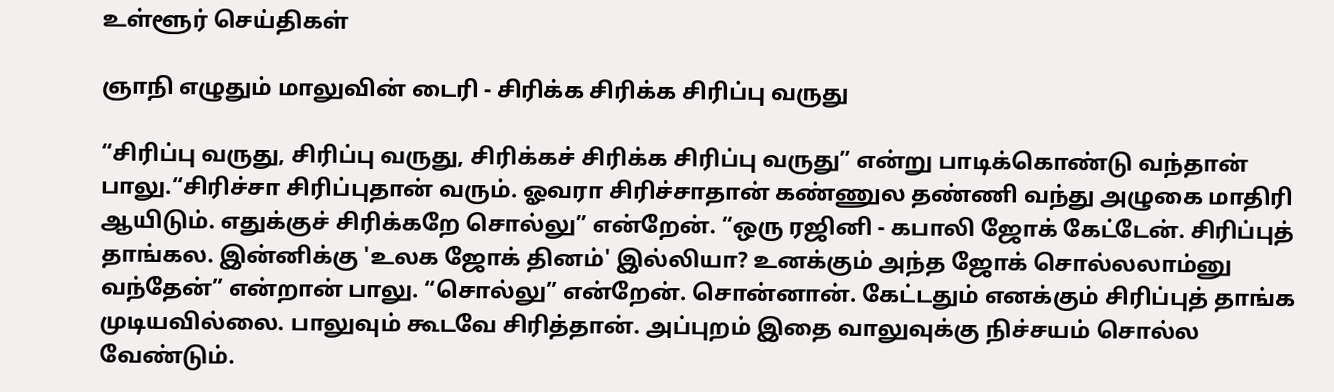உள்ளூர் செய்திகள்

ஞாநி எழுதும் மாலுவின் டைரி - சிரிக்க சிரிக்க சிரிப்பு வருது

“சிரிப்பு வருது, சிரிப்பு வருது, சிரிக்கச் சிரிக்க சிரிப்பு வருது” என்று பாடிக்கொண்டு வந்தான் பாலு.“சிரிச்சா சிரிப்புதான் வரும். ஓவரா சிரிச்சாதான் கண்ணுல தண்ணி வந்து அழுகை மாதிரி ஆயிடும். எதுக்குச் சிரிக்கறே சொல்லு” என்றேன். “ஒரு ரஜினி - கபாலி ஜோக் கேட்டேன். சிரிப்புத் தாங்கல. இன்னிக்கு 'உலக ஜோக் தினம்' இல்லியா? உனக்கும் அந்த ஜோக் சொல்லலாம்னு வந்தேன்” என்றான் பாலு. “சொல்லு” என்றேன். சொன்னான். கேட்டதும் எனக்கும் சிரிப்புத் தாங்க முடியவில்லை. பாலுவும் கூடவே சிரித்தான். அப்புறம் இதை வாலுவுக்கு நிச்சயம் சொல்ல வேண்டும்.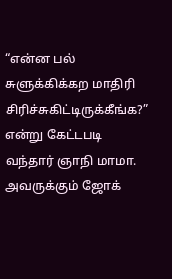“என்ன பல் சுளுக்கிக்கற மாதிரி சிரிச்சுகிட்டிருக்கீங்க?” என்று கேட்டபடி வந்தார் ஞாநி மாமா. அவருக்கும் ஜோக்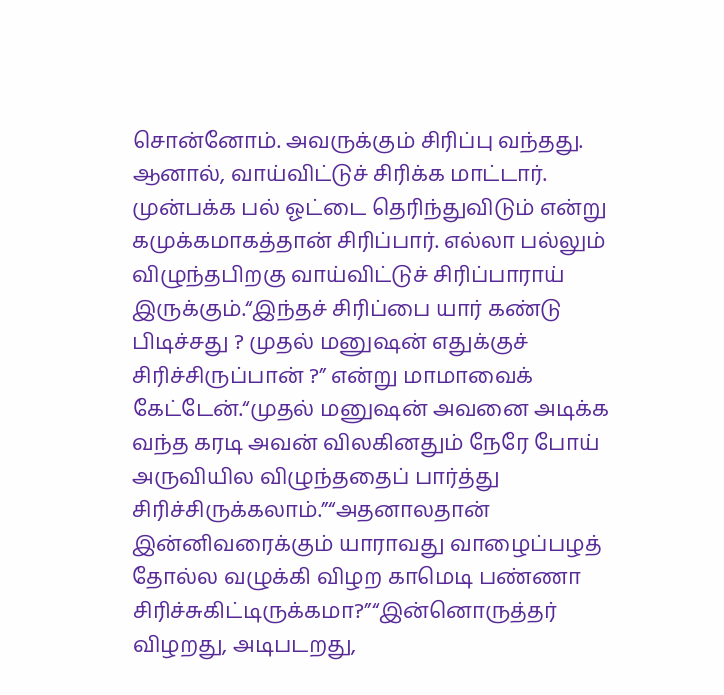சொன்னோம். அவருக்கும் சிரிப்பு வந்தது. ஆனால், வாய்விட்டுச் சிரிக்க மாட்டார். முன்பக்க பல் ஓட்டை தெரிந்துவிடும் என்று கமுக்கமாகத்தான் சிரிப்பார். எல்லா பல்லும் விழுந்தபிறகு வாய்விட்டுச் சிரிப்பாராய் இருக்கும்.“இந்தச் சிரிப்பை யார் கண்டு பிடிச்சது ? முதல் மனுஷன் எதுக்குச் சிரிச்சிருப்பான் ?” என்று மாமாவைக் கேட்டேன்.“முதல் மனுஷன் அவனை அடிக்க வந்த கரடி அவன் விலகினதும் நேரே போய் அருவியில விழுந்ததைப் பார்த்து சிரிச்சிருக்கலாம்.”“அதனாலதான் இன்னிவரைக்கும் யாராவது வாழைப்பழத் தோல்ல வழுக்கி விழற காமெடி பண்ணா சிரிச்சுகிட்டிருக்கமா?”“இன்னொருத்தர் விழறது, அடிபடறது,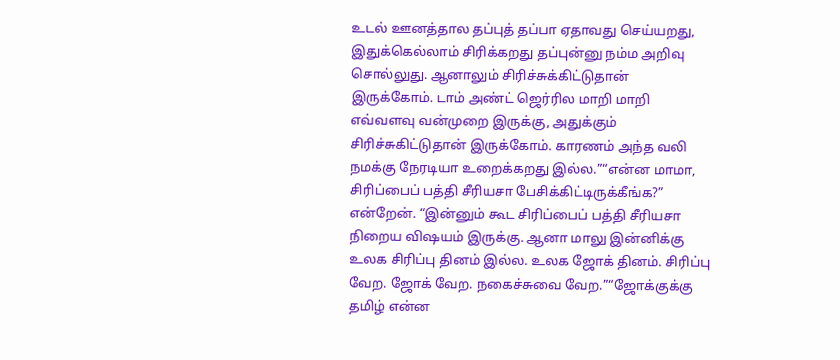உடல் ஊனத்தால தப்புத் தப்பா ஏதாவது செய்யறது, இதுக்கெல்லாம் சிரிக்கறது தப்புன்னு நம்ம அறிவு சொல்லுது. ஆனாலும் சிரிச்சுக்கிட்டுதான் இருக்கோம். டாம் அண்ட் ஜெர்ரில மாறி மாறி எவ்வளவு வன்முறை இருக்கு, அதுக்கும் சிரிச்சுகிட்டுதான் இருக்கோம். காரணம் அந்த வலி நமக்கு நேரடியா உறைக்கறது இல்ல.”“என்ன மாமா, சிரிப்பைப் பத்தி சீரியசா பேசிக்கிட்டிருக்கீங்க?” என்றேன். “இன்னும் கூட சிரிப்பைப் பத்தி சீரியசா நிறைய விஷயம் இருக்கு. ஆனா மாலு இன்னிக்கு உலக சிரிப்பு தினம் இல்ல. உலக ஜோக் தினம். சிரிப்பு வேற. ஜோக் வேற. நகைச்சுவை வேற.”“ஜோக்குக்கு தமிழ் என்ன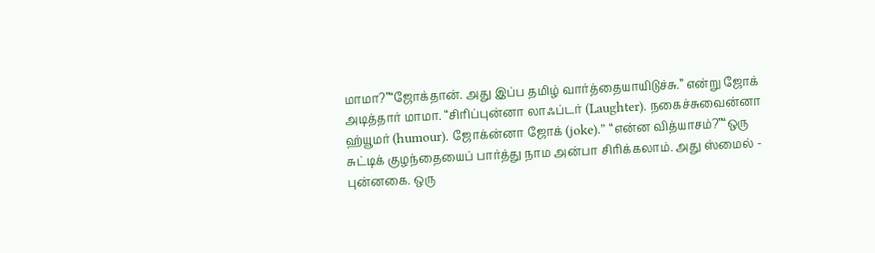மாமா?”“ஜோக்தான். அது இப்ப தமிழ் வார்த்தையாயிடுச்சு.” என்று ஜோக் அடித்தார் மாமா. “சிரிப்புன்னா லாஃப்டர் (Laughter). நகைச்சுவைன்னா ஹ்யூமர் (humour). ஜோக்ன்னா ஜோக் (joke).” “என்ன வித்யாசம்?”“ஒரு சுட்டிக் குழந்தையைப் பார்த்து நாம அன்பா சிரிக்கலாம். அது ஸ்மைல் - புன்னகை. ஒரு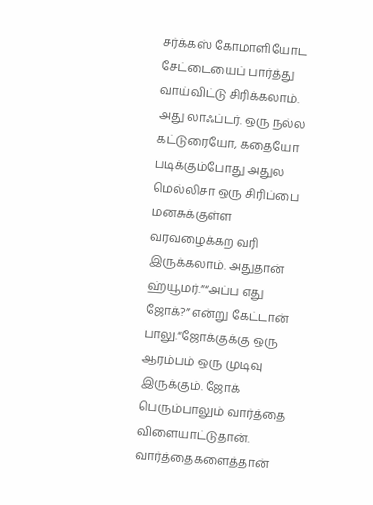சர்க்கஸ் கோமாளியோட சேட்டையைப் பார்த்து வாய்விட்டு சிரிக்கலாம். அது லாஃப்டர். ஒரு நல்ல கட்டுரையோ, கதையோ படிக்கும்போது அதுல மெல்லிசா ஒரு சிரிப்பை மனசுக்குள்ள வரவழைக்கற வரி இருக்கலாம். அதுதான் ஹ்யூமர்.”“அப்ப எது ஜோக்?” என்று கேட்டான் பாலு.“ஜோக்குக்கு ஒரு ஆரம்பம் ஒரு முடிவு இருக்கும். ஜோக் பெரும்பாலும் வார்த்தை விளையாட்டுதான். வார்த்தைகளைத்தான்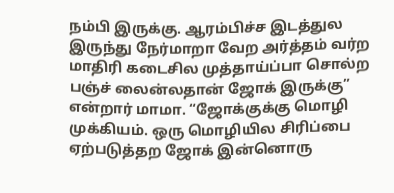நம்பி இருக்கு. ஆரம்பிச்ச இடத்துல இருந்து நேர்மாறா வேற அர்த்தம் வர்ற மாதிரி கடைசில முத்தாய்ப்பா சொல்ற பஞ்ச் லைன்லதான் ஜோக் இருக்கு” என்றார் மாமா. “ஜோக்குக்கு மொழி முக்கியம். ஒரு மொழியில சிரிப்பை ஏற்படுத்தற ஜோக் இன்னொரு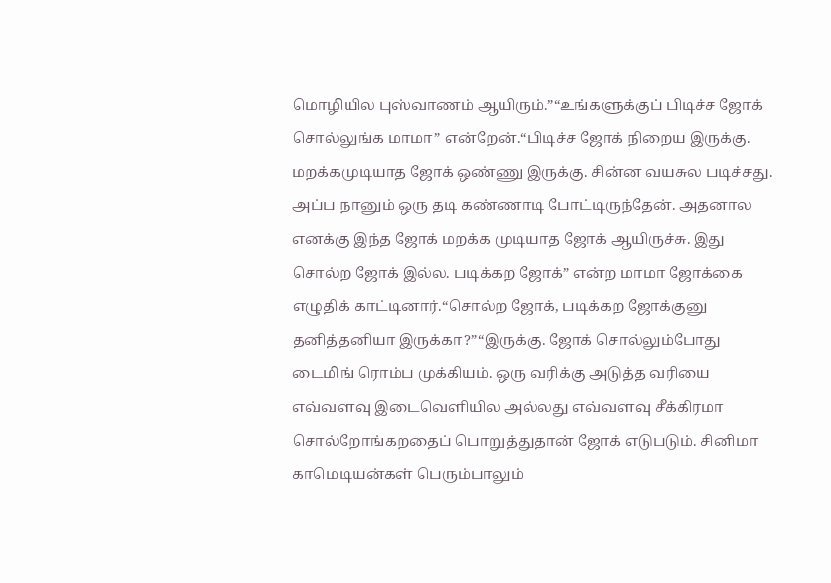மொழியில புஸ்வாணம் ஆயிரும்.”“உங்களுக்குப் பிடிச்ச ஜோக் சொல்லுங்க மாமா” என்றேன்.“பிடிச்ச ஜோக் நிறைய இருக்கு. மறக்கமுடியாத ஜோக் ஒண்ணு இருக்கு. சின்ன வயசுல படிச்சது. அப்ப நானும் ஒரு தடி கண்ணாடி போட்டிருந்தேன். அதனால எனக்கு இந்த ஜோக் மறக்க முடியாத ஜோக் ஆயிருச்சு. இது சொல்ற ஜோக் இல்ல. படிக்கற ஜோக்” என்ற மாமா ஜோக்கை எழுதிக் காட்டினார்.“சொல்ற ஜோக், படிக்கற ஜோக்குனு தனித்தனியா இருக்கா?”“இருக்கு. ஜோக் சொல்லும்போது டைமிங் ரொம்ப முக்கியம். ஒரு வரிக்கு அடுத்த வரியை எவ்வளவு இடைவெளியில அல்லது எவ்வளவு சீக்கிரமா சொல்றோங்கறதைப் பொறுத்துதான் ஜோக் எடுபடும். சினிமா காமெடியன்கள் பெரும்பாலும்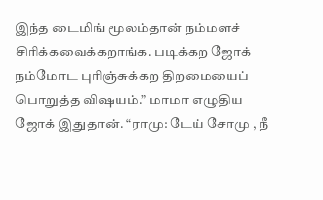இந்த டைமிங் மூலம்தான் நம்மளச் சிரிக்கவைக்கறாங்க. படிக்கற ஜோக் நம்மோட புரிஞ்சுக்கற திறமையைப் பொறுத்த விஷயம்.” மாமா எழுதிய ஜோக் இதுதான். “ராமு: டேய் சோமு , நீ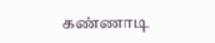கண்ணாடி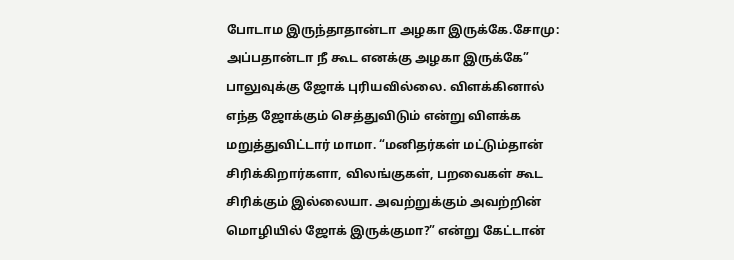போடாம இருந்தாதான்டா அழகா இருக்கே.சோமு: அப்பதான்டா நீ கூட எனக்கு அழகா இருக்கே” பாலுவுக்கு ஜோக் புரியவில்லை. விளக்கினால் எந்த ஜோக்கும் செத்துவிடும் என்று விளக்க மறுத்துவிட்டார் மாமா. “மனிதர்கள் மட்டும்தான் சிரிக்கிறார்களா, விலங்குகள், பறவைகள் கூட சிரிக்கும் இல்லையா. அவற்றுக்கும் அவற்றின் மொழியில் ஜோக் இருக்குமா?” என்று கேட்டான்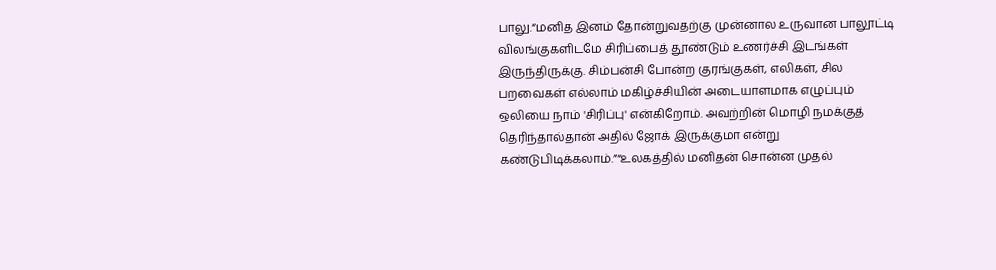பாலு.“மனித இனம் தோன்றுவதற்கு முன்னால உருவான பாலூட்டி விலங்குகளிடமே சிரிப்பைத் தூண்டும் உணர்ச்சி இடங்கள் இருந்திருக்கு. சிம்பன்சி போன்ற குரங்குகள், எலிகள், சில பறவைகள் எல்லாம் மகிழ்ச்சியின் அடையாளமாக எழுப்பும் ஒலியை நாம் 'சிரிப்பு' என்கிறோம். அவற்றின் மொழி நமக்குத் தெரிந்தால்தான் அதில் ஜோக் இருக்குமா என்று கண்டுபிடிக்கலாம்.”“உலகத்தில் மனிதன் சொன்ன முதல்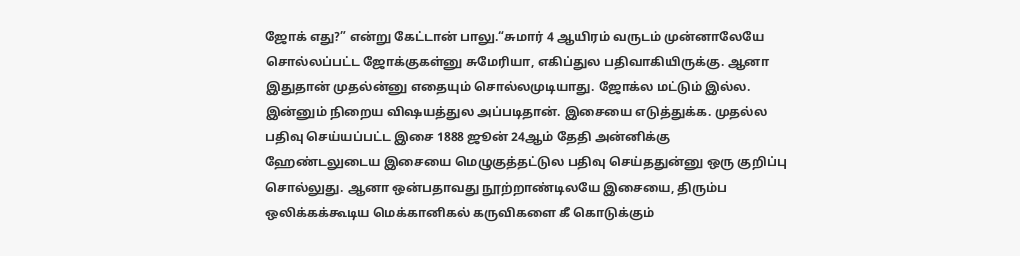ஜோக் எது?” என்று கேட்டான் பாலு.“சுமார் 4 ஆயிரம் வருடம் முன்னாலேயே சொல்லப்பட்ட ஜோக்குகள்னு சுமேரியா, எகிப்துல பதிவாகியிருக்கு. ஆனா இதுதான் முதல்ன்னு எதையும் சொல்லமுடியாது. ஜோக்ல மட்டும் இல்ல. இன்னும் நிறைய விஷயத்துல அப்படிதான். இசையை எடுத்துக்க. முதல்ல பதிவு செய்யப்பட்ட இசை 1888 ஜூன் 24ஆம் தேதி அன்னிக்கு ஹேண்டலுடைய இசையை மெழுகுத்தட்டுல பதிவு செய்ததுன்னு ஒரு குறிப்பு சொல்லுது. ஆனா ஒன்பதாவது நூற்றாண்டிலயே இசையை, திரும்ப ஒலிக்கக்கூடிய மெக்கானிகல் கருவிகளை கீ கொடுக்கும்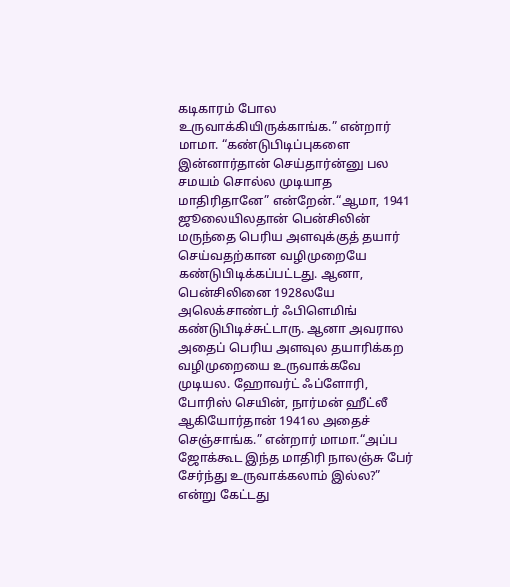கடிகாரம் போல உருவாக்கியிருக்காங்க.” என்றார் மாமா. “கண்டுபிடிப்புகளை இன்னார்தான் செய்தார்ன்னு பல சமயம் சொல்ல முடியாத மாதிரிதானே” என்றேன்.“ஆமா, 1941 ஜூலையிலதான் பென்சிலின் மருந்தை பெரிய அளவுக்குத் தயார் செய்வதற்கான வழிமுறையே கண்டுபிடிக்கப்பட்டது. ஆனா, பென்சிலினை 1928லயே அலெக்சாண்டர் ஃபிளெமிங் கண்டுபிடிச்சுட்டாரு. ஆனா அவரால அதைப் பெரிய அளவுல தயாரிக்கற வழிமுறையை உருவாக்கவே முடியல. ஹோவர்ட் ஃப்ளோரி, போரிஸ் செயின், நார்மன் ஹீட்லீ ஆகியோர்தான் 1941ல அதைச் செஞ்சாங்க.” என்றார் மாமா.“அப்ப ஜோக்கூட இந்த மாதிரி நாலஞ்சு பேர் சேர்ந்து உருவாக்கலாம் இல்ல?” என்று கேட்டது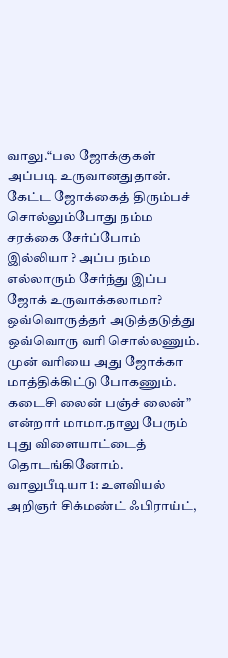வாலு.“பல ஜோக்குகள் அப்படி உருவானதுதான். கேட்ட ஜோக்கைத் திரும்பச் சொல்லும்போது நம்ம சரக்கை சேர்ப்போம் இல்லியா ? அப்ப நம்ம எல்லாரும் சேர்ந்து இப்ப ஜோக் உருவாக்கலாமா? ஒவ்வொருத்தர் அடுத்தடுத்து ஒவ்வொரு வரி சொல்லணும். முன் வரியை அது ஜோக்கா மாத்திக்கிட்டு போகணும். கடைசி லைன் பஞ்ச் லைன்” என்றார் மாமா.நாலு பேரும் புது விளையாட்டைத் தொடங்கினோம். வாலுபீடியா 1: உளவியல் அறிஞர் சிக்மண்ட் ஃபிராய்ட்,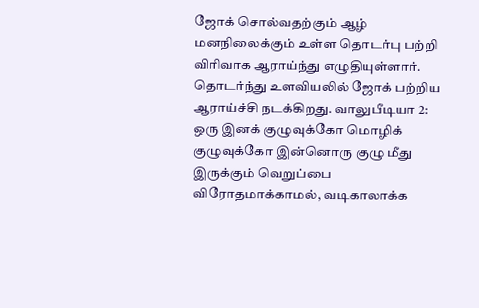ஜோக் சொல்வதற்கும் ஆழ் மனநிலைக்கும் உள்ள தொடர்பு பற்றி விரிவாக ஆராய்ந்து எழுதியுள்ளார். தொடர்ந்து உளவியலில் ஜோக் பற்றிய ஆராய்ச்சி நடக்கிறது. வாலுபீடியா 2: ஒரு இனக் குழுவுக்கோ மொழிக் குழுவுக்கோ இன்னொரு குழு மீது இருக்கும் வெறுப்பை விரோதமாக்காமல், வடிகாலாக்க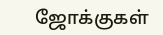ஜோக்குகள்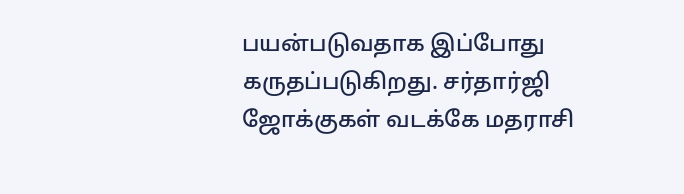பயன்படுவதாக இப்போது கருதப்படுகிறது. சர்தார்ஜி ஜோக்குகள் வடக்கே மதராசி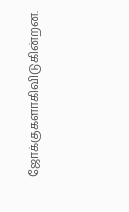ஜோக்குகளாகிவிடுகின்றன.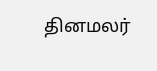தினமலர்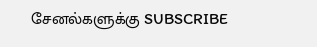சேனல்களுக்கு SUBSCRIBE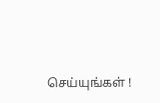செய்யுங்கள் !